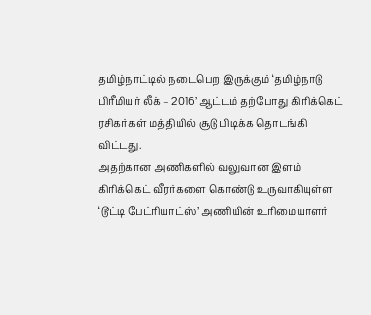தமிழ்நாட்டில் நடைபெற இருக்கும் ‘தமிழ்நாடு பிரீமியர் லீக் – 2016’ ஆட்டம் தற்போது கிரிக்கெட் ரசிகர்கள் மத்தியில் சூடு பிடிக்க தொடங்கி விட்டது.
அதற்கான அணிகளில் வலுவான இளம் கிரிக்கெட் வீரர்களை கொண்டு உருவாகியுள்ள ‘டூட்டி பேட்ரியாட்ஸ்’ அணியின் உரிமையாளர்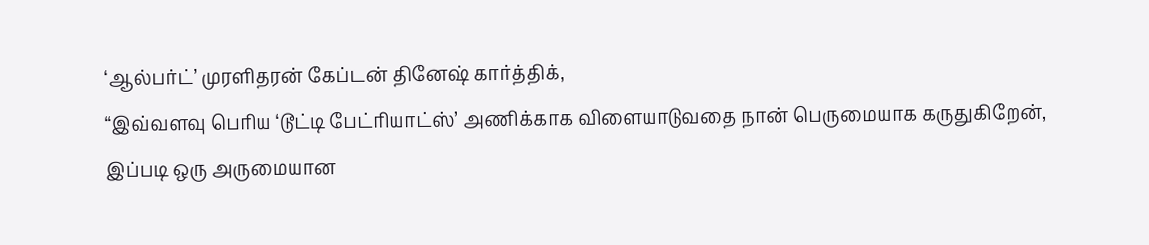‘ஆல்பர்ட்’ முரளிதரன் கேப்டன் தினேஷ் கார்த்திக்,
“இவ்வளவு பெரிய ‘டூட்டி பேட்ரியாட்ஸ்’ அணிக்காக விளையாடுவதை நான் பெருமையாக கருதுகிறேன்,
இப்படி ஒரு அருமையான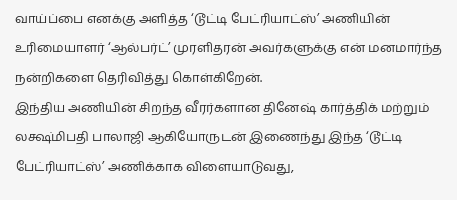வாய்ப்பை எனக்கு அளித்த ‘டூட்டி பேட்ரியாட்ஸ்’ அணியின் உரிமையாளர் ‘ஆல்பர்ட்’ முரளிதரன் அவர்களுக்கு என் மனமார்ந்த நன்றிகளை தெரிவித்து கொள்கிறேன்.
இந்திய அணியின் சிறந்த வீரர்களான தினேஷ் கார்த்திக் மற்றும் லக்ஷ்மிபதி பாலாஜி ஆகியோருடன் இணைந்து இந்த ‘டூட்டி பேட்ரியாட்ஸ்’ அணிக்காக விளையாடுவது,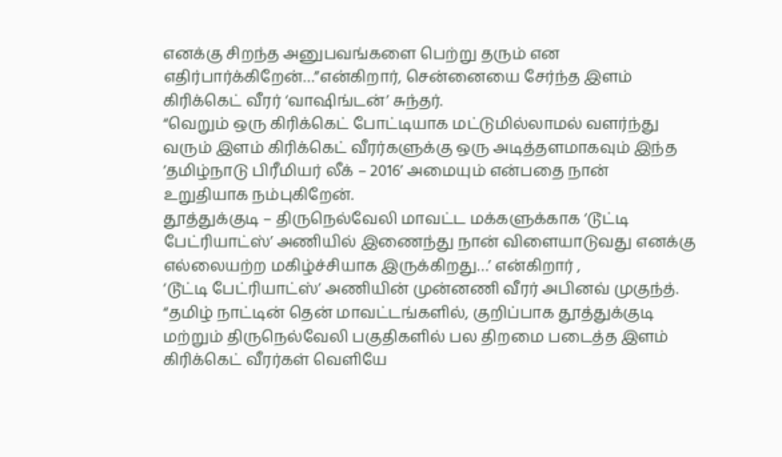எனக்கு சிறந்த அனுபவங்களை பெற்று தரும் என எதிர்பார்க்கிறேன்…”என்கிறார், சென்னையை சேர்ந்த இளம் கிரிக்கெட் வீரர் ‘வாஷிங்டன்’ சுந்தர்.
“வெறும் ஒரு கிரிக்கெட் போட்டியாக மட்டுமில்லாமல் வளர்ந்து வரும் இளம் கிரிக்கெட் வீரர்களுக்கு ஒரு அடித்தளமாகவும் இந்த ‘தமிழ்நாடு பிரீமியர் லீக் – 2016’ அமையும் என்பதை நான் உறுதியாக நம்புகிறேன்.
தூத்துக்குடி – திருநெல்வேலி மாவட்ட மக்களுக்காக ‘டூட்டி பேட்ரியாட்ஸ்’ அணியில் இணைந்து நான் விளையாடுவது எனக்கு எல்லையற்ற மகிழ்ச்சியாக இருக்கிறது…’ என்கிறார் ,
‘டூட்டி பேட்ரியாட்ஸ்’ அணியின் முன்னணி வீரர் அபினவ் முகுந்த்.
“தமிழ் நாட்டின் தென் மாவட்டங்களில், குறிப்பாக தூத்துக்குடி மற்றும் திருநெல்வேலி பகுதிகளில் பல திறமை படைத்த இளம் கிரிக்கெட் வீரர்கள் வெளியே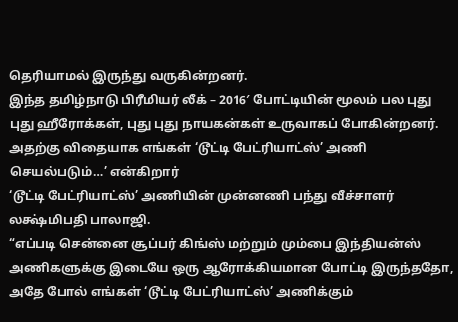தெரியாமல் இருந்து வருகின்றனர்.
இந்த தமிழ்நாடு பிரீமியர் லீக் – 2016′ போட்டியின் மூலம் பல புது புது ஹீரோக்கள், புது புது நாயகன்கள் உருவாகப் போகின்றனர். அதற்கு விதையாக எங்கள் ‘டூட்டி பேட்ரியாட்ஸ்’ அணி செயல்படும்…’ என்கிறார்
‘டூட்டி பேட்ரியாட்ஸ்’ அணியின் முன்னணி பந்து வீச்சாளர் லக்ஷ்மிபதி பாலாஜி.
“எப்படி சென்னை சூப்பர் கிங்ஸ் மற்றும் மும்பை இந்தியன்ஸ் அணிகளுக்கு இடையே ஒரு ஆரோக்கியமான போட்டி இருந்ததோ,
அதே போல் எங்கள் ‘டூட்டி பேட்ரியாட்ஸ்’ அணிக்கும்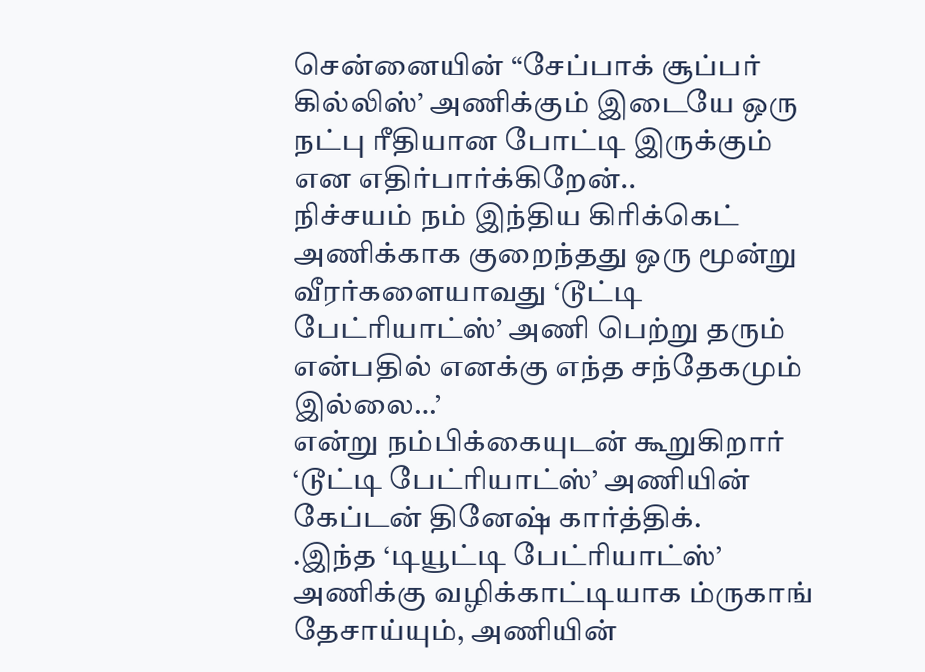சென்னையின் “சேப்பாக் சூப்பர் கில்லிஸ்’ அணிக்கும் இடையே ஒரு நட்பு ரீதியான போட்டி இருக்கும் என எதிர்பார்க்கிறேன்..
நிச்சயம் நம் இந்திய கிரிக்கெட் அணிக்காக குறைந்தது ஒரு மூன்று வீரர்களையாவது ‘டூட்டி பேட்ரியாட்ஸ்’ அணி பெற்று தரும் என்பதில் எனக்கு எந்த சந்தேகமும் இல்லை…’
என்று நம்பிக்கையுடன் கூறுகிறார் ‘டூட்டி பேட்ரியாட்ஸ்’ அணியின் கேப்டன் தினேஷ் கார்த்திக்.
.இந்த ‘டியூட்டி பேட்ரியாட்ஸ்’ அணிக்கு வழிக்காட்டியாக ம்ருகாங் தேசாய்யும், அணியின்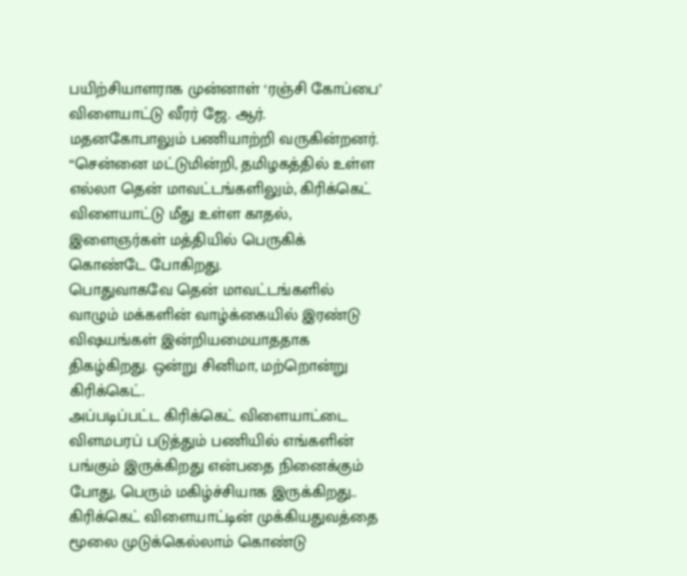பயிற்சியாளராக முன்னாள் ‘ரஞ்சி கோப்பை’ விளையாட்டு வீரர் ஜே. ஆர். மதனகோபாலும் பணியாற்றி வருகின்றனர்.
“சென்னை மட்டுமின்றி, தமிழகத்தில் உள்ள எல்லா தென் மாவட்டங்களிலும், கிரிக்கெட் விளையாட்டு மீது உள்ள காதல், இளைஞர்கள் மத்தியில் பெருகிக் கொண்டே போகிறது.
பொதுவாகவே தென் மாவட்டங்களில் வாழும் மக்களின் வாழ்க்கையில் இரண்டு விஷயங்கள் இன்றியமையாததாக திகழ்கிறது. ஒன்று சினிமா, மற்றொன்று கிரிக்கெட்.
அப்படிப்பட்ட கிரிக்கெட் விளையாட்டை விளமபரப் படுத்தும் பணியில் எங்களின் பங்கும் இருக்கிறது என்பதை நினைக்கும் போது, பெரும் மகிழ்ச்சியாக இருக்கிறது..
கிரிக்கெட் விளையாட்டின் முக்கியதுவத்தை மூலை முடுக்கெல்லாம் கொண்டு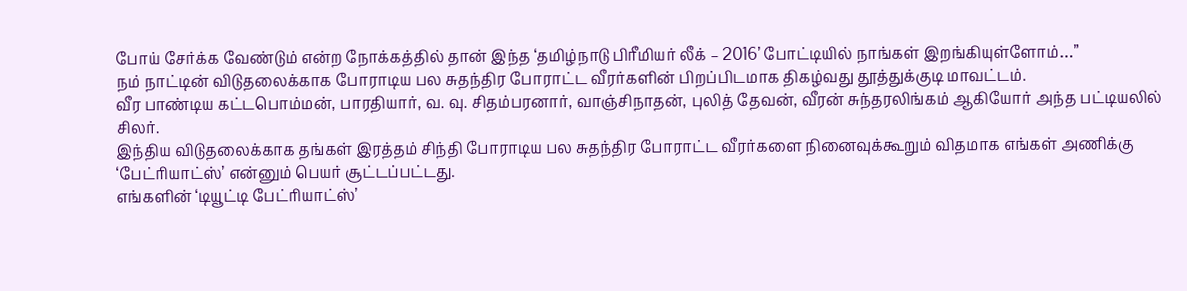போய் சேர்க்க வேண்டும் என்ற நோக்கத்தில் தான் இந்த ‘தமிழ்நாடு பிரீமியர் லீக் – 2016’ போட்டியில் நாங்கள் இறங்கியுள்ளோம்…”
நம் நாட்டின் விடுதலைக்காக போராடிய பல சுதந்திர போராட்ட வீரர்களின் பிறப்பிடமாக திகழ்வது தூத்துக்குடி மாவட்டம்.
வீர பாண்டிய கட்டபொம்மன், பாரதியார், வ. வு. சிதம்பரனார், வாஞ்சிநாதன், புலித் தேவன், வீரன் சுந்தரலிங்கம் ஆகியோர் அந்த பட்டியலில் சிலர்.
இந்திய விடுதலைக்காக தங்கள் இரத்தம் சிந்தி போராடிய பல சுதந்திர போராட்ட வீரர்களை நினைவுக்கூறும் விதமாக எங்கள் அணிக்கு ‘பேட்ரியாட்ஸ்’ என்னும் பெயர் சூட்டப்பட்டது.
எங்களின் ‘டியூட்டி பேட்ரியாட்ஸ்’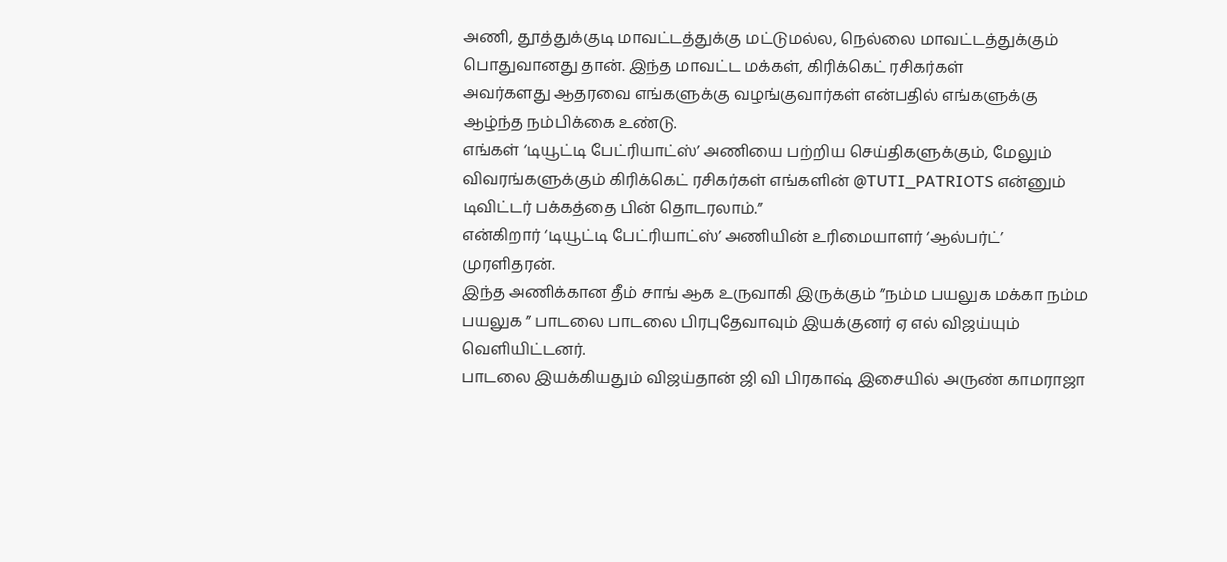அணி, தூத்துக்குடி மாவட்டத்துக்கு மட்டுமல்ல, நெல்லை மாவட்டத்துக்கும் பொதுவானது தான். இந்த மாவட்ட மக்கள், கிரிக்கெட் ரசிகர்கள்
அவர்களது ஆதரவை எங்களுக்கு வழங்குவார்கள் என்பதில் எங்களுக்கு ஆழ்ந்த நம்பிக்கை உண்டு.
எங்கள் ‘டியூட்டி பேட்ரியாட்ஸ்’ அணியை பற்றிய செய்திகளுக்கும், மேலும் விவரங்களுக்கும் கிரிக்கெட் ரசிகர்கள் எங்களின் @TUTI_PATRIOTS என்னும் டிவிட்டர் பக்கத்தை பின் தொடரலாம்.”
என்கிறார் ‘டியூட்டி பேட்ரியாட்ஸ்’ அணியின் உரிமையாளர் ‘ஆல்பர்ட்’ முரளிதரன்.
இந்த அணிக்கான தீம் சாங் ஆக உருவாகி இருக்கும் ”நம்ம பயலுக மக்கா நம்ம பயலுக ” பாடலை பாடலை பிரபுதேவாவும் இயக்குனர் ஏ எல் விஜய்யும் வெளியிட்டனர்.
பாடலை இயக்கியதும் விஜய்தான் ஜி வி பிரகாஷ் இசையில் அருண் காமராஜா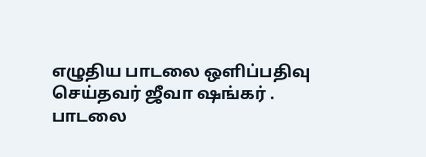எழுதிய பாடலை ஒளிப்பதிவு செய்தவர் ஜீவா ஷங்கர் .
பாடலை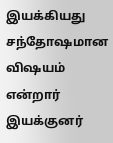இயக்கியது சந்தோஷமான விஷயம் என்றார் இயக்குனர்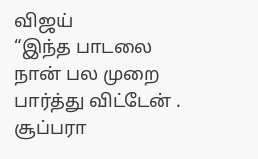விஜய்
“இந்த பாடலை நான் பல முறை பார்த்து விட்டேன் . சூப்பரா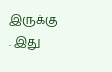இருக்கு . இது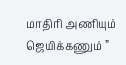மாதிரி அணியும் ஜெயிக்கணும் ”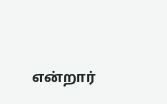என்றார்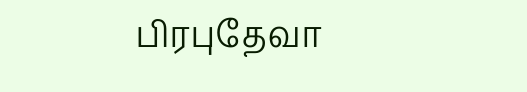பிரபுதேவா